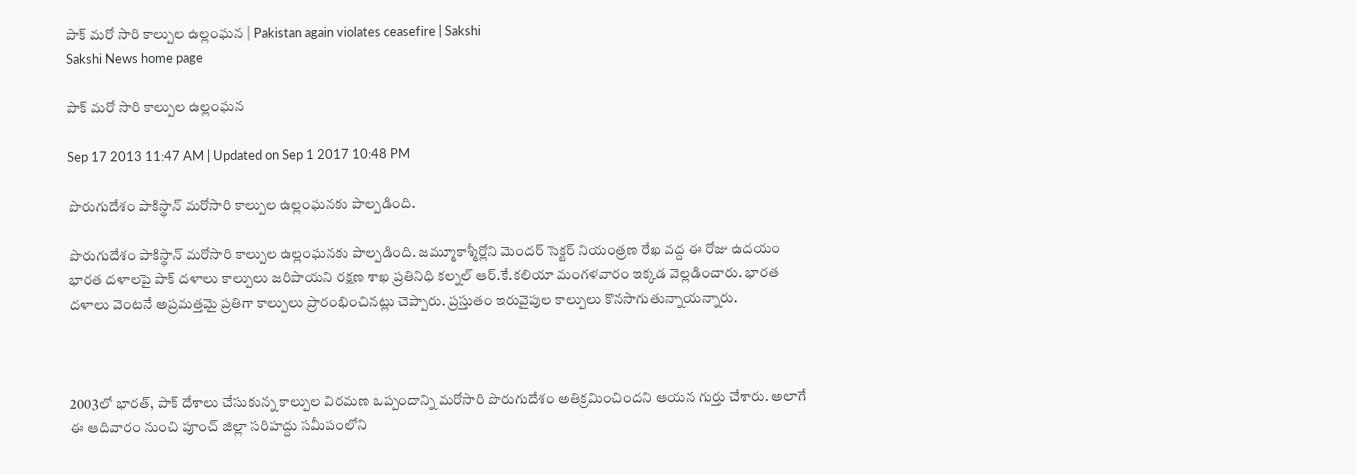పాక్ మరో సారి కాల్పుల ఉల్లంఘన | Pakistan again violates ceasefire | Sakshi
Sakshi News home page

పాక్ మరో సారి కాల్పుల ఉల్లంఘన

Sep 17 2013 11:47 AM | Updated on Sep 1 2017 10:48 PM

పొరుగుదేశం పాకిస్థాన్ మరోసారి కాల్పుల ఉల్లంఘనకు పాల్పడింది.

పొరుగుదేశం పాకిస్థాన్ మరోసారి కాల్పుల ఉల్లంఘనకు పాల్పడింది. జమ్మూకాశ్మీర్లోని మెందర్ సెక్టర్ నియంత్రణ రేఖ వద్ద ఈ రోజు ఉదయం భారత దళాలపై పాక్ దళాలు కాల్పులు జరిపాయని రక్షణ శాఖ ప్రతినిధి కల్నల్ ఆర్.కే.కలియా మంగళవారం ఇక్కడ వెల్లడించారు. భారత దళాలు వెంటనే అప్రమత్తమై ప్రతిగా కాల్పులు ప్రారంభించినట్లు చెప్పారు. ప్రస్తుతం ఇరువైపుల కాల్పులు కొనసాగుతున్నాయన్నారు.



2003లో భారత్, పాక్ దేశాలు చేసుకున్న కాల్పుల విరమణ ఒప్పందాన్ని మరోసారి పొరుగుదేశం అతిక్రమించిందని ఆయన గుర్తు చేశారు. అలాగే ఈ ఆదివారం నుంచి పూంచ్ జిల్లా సరిహద్దు సమీపంలోని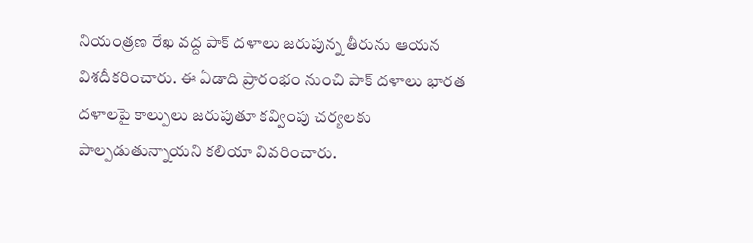నియంత్రణ రేఖ వద్ద పాక్ దళాలు జరుపున్న తీరును ఆయన విశదీకరించారు. ఈ ఏడాది ప్రారంభం నుంచి పాక్ దళాలు భారత దళాలపై కాల్పులు జరుపుతూ కవ్వింపు చర్యలకు పాల్పడుతున్నాయని కలియా వివరించారు.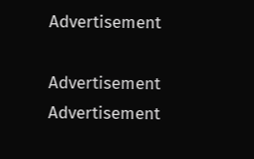Advertisement

Advertisement
Advertisement